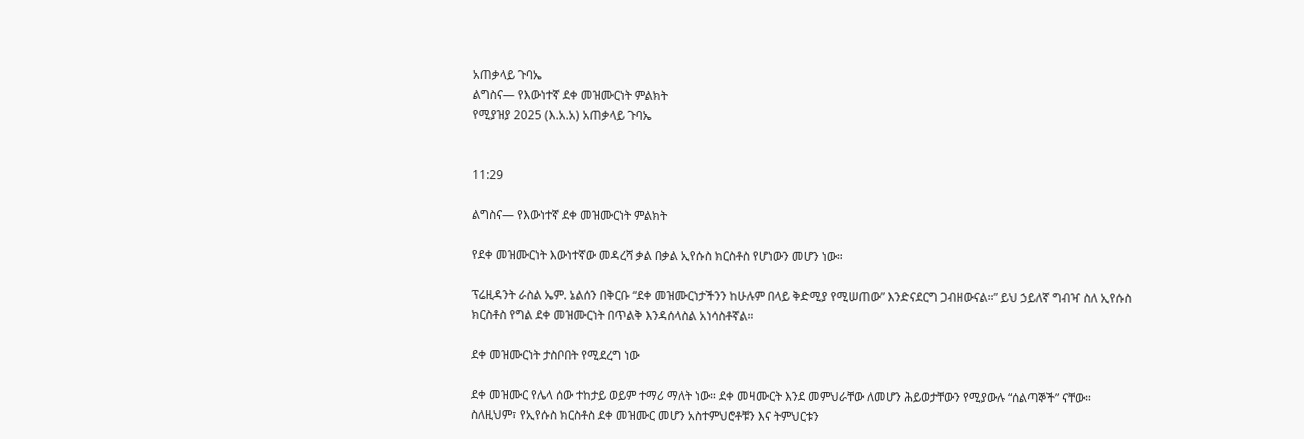አጠቃላይ ጉባኤ
ልግስና— የእውነተኛ ደቀ መዝሙርነት ምልክት
የሚያዝያ 2025 (እ.አ.አ) አጠቃላይ ጉባኤ


11:29

ልግስና— የእውነተኛ ደቀ መዝሙርነት ምልክት

የደቀ መዝሙርነት እውነተኛው መዳረሻ ቃል በቃል ኢየሱስ ክርስቶስ የሆነውን መሆን ነው።

ፕሬዚዳንት ራስል ኤም. ኔልሰን በቅርቡ “ደቀ መዝሙርነታችንን ከሁሉም በላይ ቅድሚያ የሚሠጠው” እንድናደርግ ጋብዘውናል።” ይህ ኃይለኛ ግብዣ ስለ ኢየሱስ ክርስቶስ የግል ደቀ መዝሙርነት በጥልቅ እንዳሰላስል አነሳስቶኛል።

ደቀ መዝሙርነት ታስቦበት የሚደረግ ነው

ደቀ መዝሙር የሌላ ሰው ተከታይ ወይም ተማሪ ማለት ነው። ደቀ መዛሙርት እንደ መምህራቸው ለመሆን ሕይወታቸውን የሚያውሉ “ሰልጣኞች” ናቸው። ስለዚህም፣ የኢየሱስ ክርስቶስ ደቀ መዝሙር መሆን አስተምህሮቶቹን እና ትምህርቱን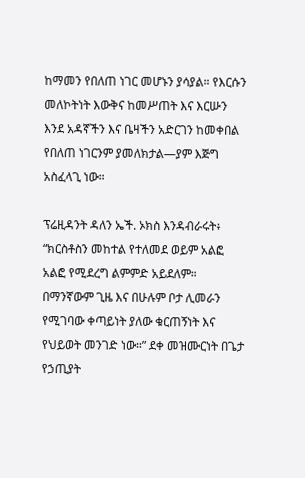ከማመን የበለጠ ነገር መሆኑን ያሳያል። የእርሱን መለኮትነት እውቅና ከመሥጠት እና እርሡን እንደ አዳኛችን እና ቤዛችን አድርገን ከመቀበል የበለጠ ነገርንም ያመለክታል—ያም እጅግ አስፈላጊ ነው።

ፕሬዚዳንት ዳለን ኤች. ኦክስ እንዳብራሩት፥ “ክርስቶስን መከተል የተለመደ ወይም አልፎ አልፎ የሚደረግ ልምምድ አይደለም። በማንኛውም ጊዜ እና በሁሉም ቦታ ሊመራን የሚገባው ቀጣይነት ያለው ቁርጠኝነት እና የህይወት መንገድ ነው።” ደቀ መዝሙርነት በጌታ የኃጢያት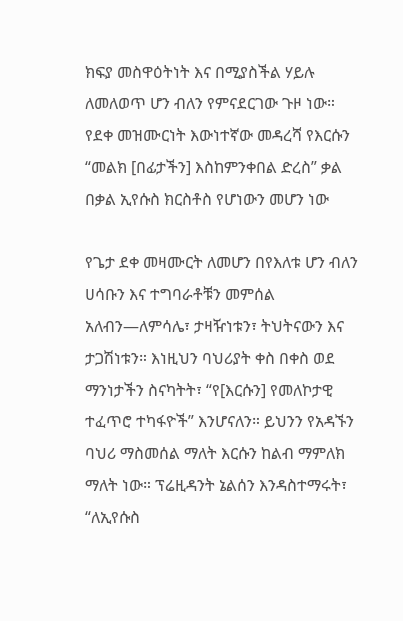ክፍያ መስዋዕትነት እና በሚያስችል ሃይሉ ለመለወጥ ሆን ብለን የምናደርገው ጉዞ ነው። የደቀ መዝሙርነት እውነተኛው መዳረሻ የእርሱን “መልክ [በፊታችን] እስከምንቀበል ድረስ” ቃል በቃል ኢየሱስ ክርስቶስ የሆነውን መሆን ነው

የጌታ ደቀ መዛሙርት ለመሆን በየእለቱ ሆን ብለን ሀሳቡን እና ተግባራቶቹን መምሰል አለብን—ለምሳሌ፣ ታዛዥነቱን፣ ትህትናውን እና ታጋሽነቱን። እነዚህን ባህሪያት ቀስ በቀስ ወደ ማንነታችን ስናካትት፣ “የ[እርሱን] የመለኮታዊ ተፈጥሮ ተካፋዮች” እንሆናለን። ይህንን የአዳኙን ባህሪ ማስመሰል ማለት እርሱን ከልብ ማምለክ ማለት ነው። ፕሬዚዳንት ኔልሰን እንዳስተማሩት፣ “ለኢየሱስ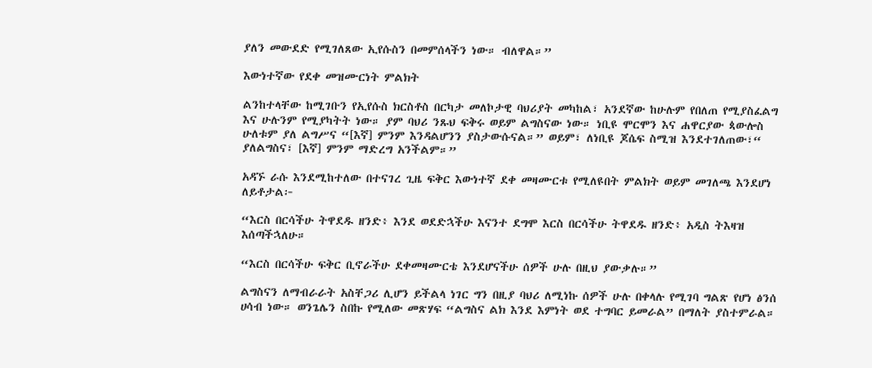ያለን መውደድ የሚገለጸው ኢየሱስን በመምሰላችን ነው። ብለዋል።”

እውነተኛው የደቀ መዝሙርነት ምልክት

ልንከተላቸው ከሚገቡን የኢየሱስ ክርስቶስ በርካታ መለኮታዊ ባህሪያት መካከል፣ አንደኛው ከሁሉም የበለጠ የሚያስፈልግ እና ሁሉንም የሚያካትት ነው። ያም ባህሪ ንጹህ ፍቅሩ ወይም ልግስናው ነው። ነቢዩ ሞርሞን እና ሐዋርያው ጳውሎስ ሁለቱም ያለ ልግሥና “[እኛ] ምንም እንዳልሆንን ያስታውሱናል።” ወይም፣ ለነቢዩ ጆሴፍ ስሚዝ እንደተገለጠው፣“ ያለልግስና፣ [እኛ] ምንም ማድረግ አንችልም።”

አዳኙ ራሱ እንደሚከተለው በተናገረ ጊዜ ፍቅር እውነተኛ ደቀ መዛሙርቱ የሚለዩበት ምልክት ወይም መገለጫ እንደሆነ ለይቶታል፦

“እርስ በርሳችሁ ትዋደዱ ዘንድ፥ እንደ ወደድኋችሁ እናንተ ደግሞ እርስ በርሳችሁ ትዋደዱ ዘንድ፥ አዲስ ትእዛዝ እሰጣችኋለሁ።

“እርስ በርሳችሁ ፍቅር ቢኖራችሁ ደቀመዛሙርቴ እንደሆናችሁ ሰዎች ሁሉ በዚህ ያውቃሉ።”

ልግስናን ለማብራራት አስቸጋሪ ሊሆን ይችልላ ነገር ግን በዚያ ባህሪ ለሚነኩ ሰዎች ሁሉ በቀላሉ የሚገባ ግልጽ የሆነ ፅንሰ ሀሳብ ነው። ወንጌሌን ስበኩ የሚለው መጽሃፍ “ልግስና ልክ እንደ እምነት ወደ ተግባር ይመራል” በማለት ያስተምራል።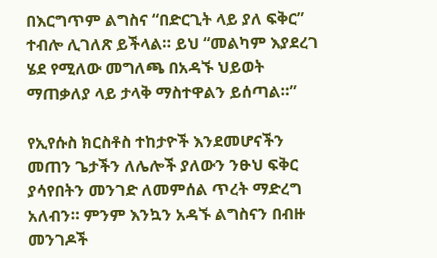በእርግጥም ልግስና “በድርጊት ላይ ያለ ፍቅር” ተብሎ ሊገለጽ ይችላል። ይህ “መልካም እያደረገ ሄደ የሚለው መግለጫ በአዳኙ ህይወት ማጠቃለያ ላይ ታላቅ ማስተዋልን ይሰጣል።”

የኢየሱስ ክርስቶስ ተከታዮች እንደመሆናችን መጠን ጌታችን ለሌሎች ያለውን ንፁህ ፍቅር ያሳየበትን መንገድ ለመምሰል ጥረት ማድረግ አለብን። ምንም እንኳን አዳኙ ልግስናን በብዙ መንገዶች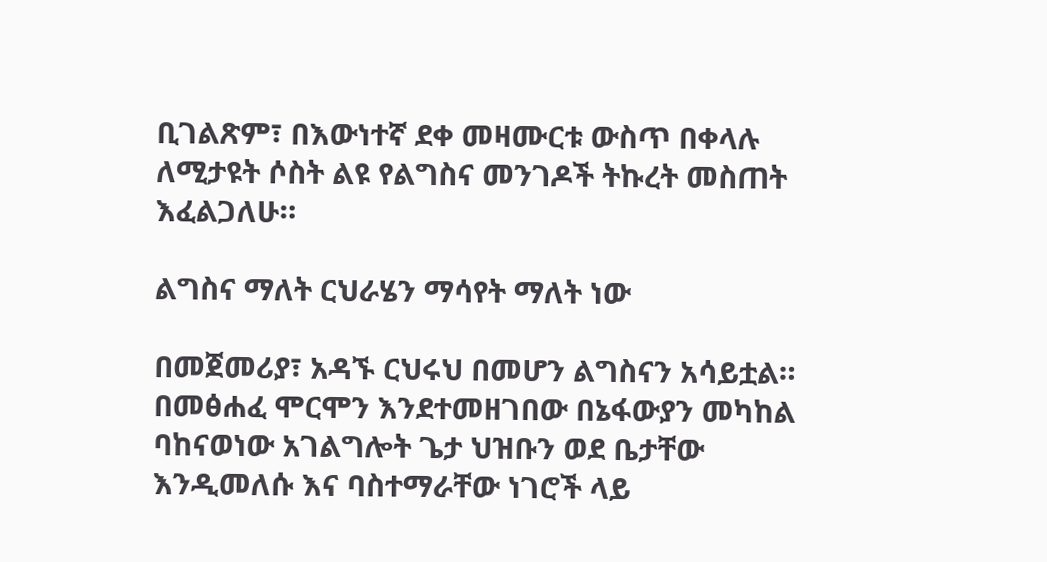ቢገልጽም፣ በእውነተኛ ደቀ መዛሙርቱ ውስጥ በቀላሉ ለሚታዩት ሶስት ልዩ የልግስና መንገዶች ትኩረት መስጠት እፈልጋለሁ።

ልግስና ማለት ርህራሄን ማሳየት ማለት ነው

በመጀመሪያ፣ አዳኙ ርህሩህ በመሆን ልግስናን አሳይቷል። በመፅሐፈ ሞርሞን እንደተመዘገበው በኔፋውያን መካከል ባከናወነው አገልግሎት ጌታ ህዝቡን ወደ ቤታቸው እንዲመለሱ እና ባስተማራቸው ነገሮች ላይ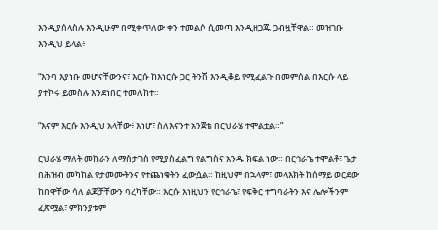እንዲያሰላስሉ እንዲሁም በሚቀጥለው ቀን ተመልሶ ሲመጣ እንዲዘጋጁ ጋብዟቸዋል። መዝገቡ እንዲህ ይላል፥

“እንባ እያነቡ መሆናቸውንና፣ እርሱ ከእነርሱ ጋር ትንሽ እንዲቆይ የሚፈልጉ በመምሰል በእርሱ ላይ ያተኮሩ ይመስሉ እንደነበር ተመለከተ።

“እናም እርሱ እንዲህ አላቸው፥ እነሆ፣ ስለእናንተ አንጀቴ በርህራሄ ተሞልቷል።”

ርህራሄ ማለት መከራን ለማስታገስ የሚያስፈልግ የልግስና አንዱ ክፍል ነው። በርኅራኄ ተሞልቶ፣ ጌታ በሕዝብ መካከል የታመሙትንና የተጨነቁትን ፈውሷል። ከዚህም በኋላም፣ መላእክት ከሰማይ ወርደው ከበዋቸው ሳለ ልጆቻቸውን ባረካቸው። እርሱ እነዚህን የርኅራኄ፣ የፍቅር ተግባራትን እና ሌሎችንም ፈጽሟል፣ ምክንያቱም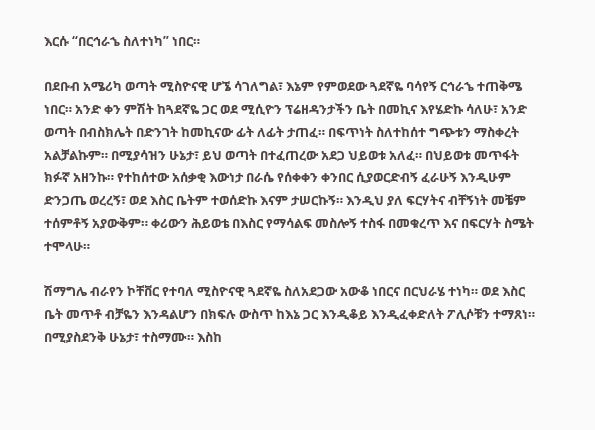እርሱ “በርኅራኄ ስለተነካ” ነበር።

በደቡብ አሜሪካ ወጣት ሚስዮናዊ ሆኜ ሳገለግል፣ እኔም የምወደው ጓደኛዬ ባሳየኝ ርኅራኄ ተጠቅሜ ነበር። አንድ ቀን ምሽት ከጓደኛዬ ጋር ወደ ሚሲዮን ፕሬዘዳንታችን ቤት በመኪና እየሄድኩ ሳለሁ፣ አንድ ወጣት በብስክሌት በድንገት ከመኪናው ፊት ለፊት ታጠፈ። በፍጥነት ስለተከሰተ ግጭቱን ማስቀረት አልቻልኩም። በሚያሳዝን ሁኔታ፣ ይህ ወጣት በተፈጠረው አደጋ ህይወቱ አለፈ። በህይወቱ መጥፋት ክፉኛ አዘንኩ። የተከሰተው አሰቃቂ እውነታ በራሴ የሰቀቀን ቀንበር ሲያወርድብኝ ፈራሁኝ እንዲሁም ድንጋጤ ወረረኝ፣ ወደ እስር ቤትም ተወሰድኩ እናም ታሠርኩኝ። እንዲህ ያለ ፍርሃትና ብቸኝነት መቼም ተሰምቶኝ አያውቅም። ቀሪውን ሕይወቴ በእስር የማሳልፍ መስሎኝ ተስፋ በመቁረጥ እና በፍርሃት ስሜት ተሞላሁ።

ሽማግሌ ብራየን ኮቸቨር የተባለ ሚስዮናዊ ጓደኛዬ ስለአደጋው አውቆ ነበርና በርህራሄ ተነካ። ወደ እስር ቤት መጥቶ ብቻዬን እንዳልሆን በክፍሉ ውስጥ ከእኔ ጋር እንዲቆይ እንዲፈቀድለት ፖሊሶቹን ተማጸነ። በሚያስደንቅ ሁኔታ፣ ተስማሙ። እስከ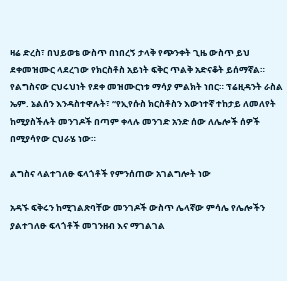ዛሬ ድረስ፣ በህይወቴ ውስጥ በነበረኝ ታላቅ የጭንቀት ጊዜ ውስጥ ይህ ደቀመዝሙር ላደረገው የክርስቶስ አይነት ፍቅር ጥልቅ አድናቆት ይሰማኛል። የልግስናው ርህሩህነት የደቀ መዝሙርነቱ ማሳያ ምልክት ነበር። ፕሬዚዳንት ራስል ኤም. ኔልሰን እንዳስተዋሉት፣ “የኢየሱስ ክርስቶስን እውነተኛ ተከታይ ለመለየት ከሚያስችሉት መንገዶች በጣም ቀላሉ መንገድ አንድ ሰው ለሌሎች ሰዎች በሚያሳየው ርህራሄ ነው።

ልግስና ላልተገለፁ ፍላጎቶች የምንሰጠው አገልግሎት ነው

አዳኙ ፍቅሩን ከሚገልጽባቸው መንገዶች ውስጥ ሌላኛው ምሳሌ የሌሎችን ያልተገለፁ ፍላጎቶች መገንዘብ እና ማገልገል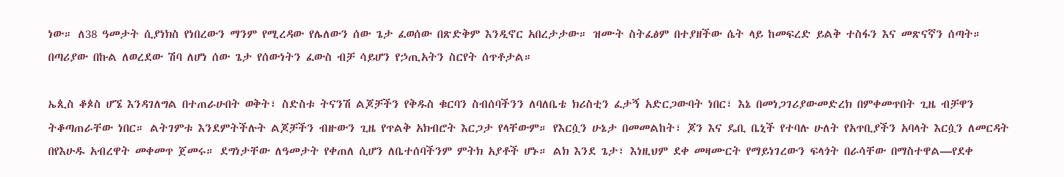ነው። ለ38 ዓመታት ሲያነክስ የነበረውን ማንም የሚረዳው የሌለውን ሰው ጌታ ፈወሰው በጽድቅም እንዲኖር አበረታታው። ዝሙት ስትፈፅም በተያዘችው ሴት ላይ ከመፍረድ ይልቅ ተስፋን እና መጽናኛን ሰጣት። በጣሪያው በኩል ለወረደው ሽባ ለሆነ ሰው ጌታ የሰውነትን ፈውስ ብቻ ሳይሆን የኃጢአትን ስርየት ሰጥቶታል።

ኤጲስ ቆጶስ ሆኜ እንዳገለግል በተጠራሁበት ወቅት፣ ስድስቱ ትናንሽ ልጆቻችን የቅዱስ ቁርባን ስብሰባችንን ለባለቤቴ ክሪስቲን ፈታኝ አድርጋውባት ነበር፣ እኔ በመነጋገሪያውመድረክ በምቀመጥበት ጊዜ ብቻዋን ትቆጣጠራቸው ነበር። ልትገምቱ እንደምትችሉት ልጆቻችን ብዙውን ጊዜ የጥልቅ አክብሮት እርጋታ የላቸውም። የእርሷን ሁኔታ በመመልከት፣ ጆን እና ዴቢ ቤኒች የተባሉ ሁለት የአጥቢያችን አባላት እርሷን ለመርዳት በየእሁዱ አብረዋት መቀመጥ ጀመሩ። ደግነታቸው ለዓመታት የቀጠለ ሲሆን ለቤተሰባችንም ምትክ አያቶች ሆኑ። ልክ እንደ ጌታ፣ እነዚህም ደቀ መዛሙርት የማይነገረውን ፍላጎት በራሳቸው በማስተዋል—የደቀ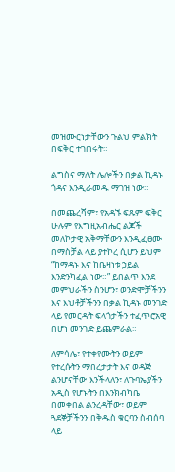መዝሙርነታቸውን ጉልህ ምልክት በፍቅር ተገበሩት።

ልግስና ማለት ሌሎችን በቃል ኪዳኑ ጎዳና እንዲራመዱ ማገዝ ነው።

በመጨረሻም፣ የአዳኙ ፍጹም ፍቅር ሁሉም የእግዚአብሔር ልጆች መለኮታዊ አቅማቸውን እንዲፈፀሙ በማስቻል ላይ ያተኮረ ሲሆን ይህም “ከማዳኑ እና ከቤዛነቱ ኃይል እንድንካፈል ነው።” ይበልጥ እንደ መምህራችን ስንሆን፣ ወንድሞቻችንን እና እህቶቻችንን በቃል ኪዳኑ መንገድ ላይ የመርዳት ፍላጎታችን ተፈጥሮአዊ በሆነ መንገድ ይጨምራል።

ለምሳሌ፣ የተቀየሙትን ወይም የተረሱትን ማበረታታት እና ወዳጅ ልንሆናቸው እንችላለን፣ ለጉባኤያችን አዲስ የሆኑትን በእንክብካቤ በመቀበል ልንረዳቸው፣ ወይም ጓደኞቻችንን በቅዱስ ቁርባን ስብሰባ ላይ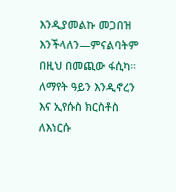እንዲያመልኩ መጋበዝ እንችላለን—ምናልባትም በዚህ በመጪው ፋሲካ። ለማየት ዓይን እንዲኖረን እና ኢየሱስ ክርስቶስ ለእነርሱ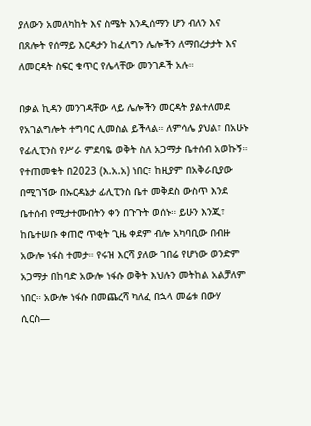ያለውን አመለካከት እና ስሜት እንዲሰማን ሆን ብለን እና በጸሎት የሰማይ እርዳታን ከፈለግን ሌሎችን ለማበረታታት እና ለመርዳት ስፍር ቁጥር የሌላቸው መንገዶች አሉ።

በቃል ኪዳን መንገዳቸው ላይ ሌሎችን መርዳት ያልተለመደ የአገልግሎት ተግባር ሊመስል ይችላል። ለምሳሌ ያህል፣ በአሁኑ የፊሊፒንስ የሥራ ምደባዬ ወቅት ስለ አጋማታ ቤተሰብ አወኩኝ። የተጠመቁት በ2023 (እ.አ.አ) ነበር፣ ከዚያም በአቅራቢያው በሚገኘው በኡርዳኔታ ፊሊፒንስ ቤተ መቅደስ ውስጥ እንደ ቤተሰብ የሚታተሙበትን ቀን በጉጉት ወሰኑ። ይሁን እንጂ፣ ከቤተሠቡ ቀጠሮ ጥቂት ጊዜ ቀደም ብሎ አካባቢው በብዙ አውሎ ነፋስ ተመታ። የሩዝ እርሻ ያለው ገበሬ የሆነው ወንድም አጋማታ በከባድ አውሎ ነፋሱ ወቅት እህሉን መትከል አልቻለም ነበር። አውሎ ነፋሱ በመጨረሻ ካለፈ በኋላ መሬቱ በውሃ ሲርስ—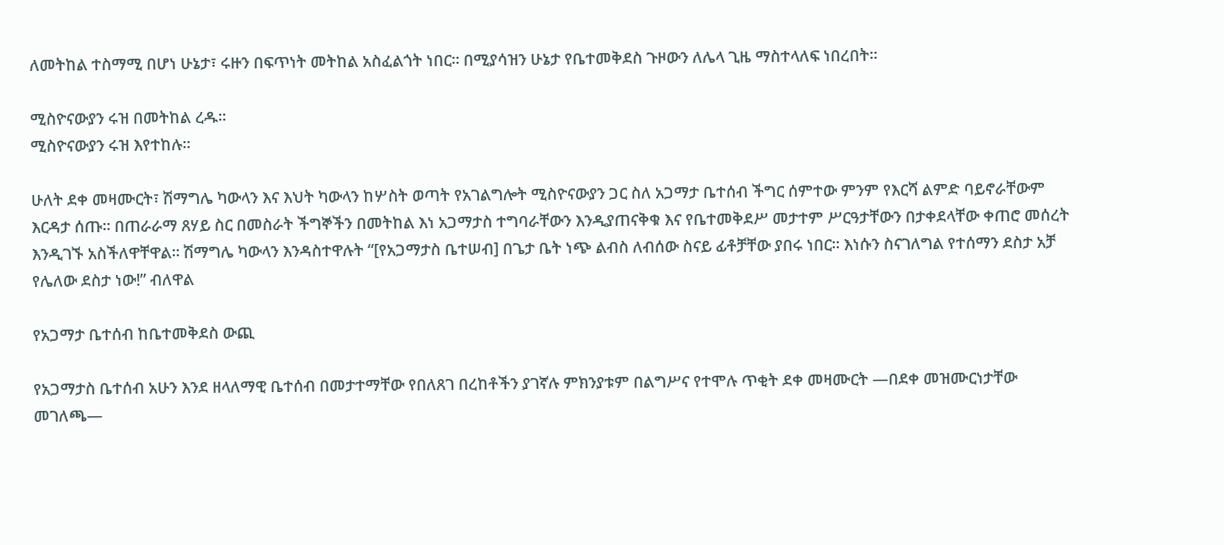ለመትከል ተስማሚ በሆነ ሁኔታ፣ ሩዙን በፍጥነት መትከል አስፈልጎት ነበር። በሚያሳዝን ሁኔታ የቤተመቅደስ ጉዞውን ለሌላ ጊዜ ማስተላለፍ ነበረበት።

ሚስዮናውያን ሩዝ በመትከል ረዱ።
ሚስዮናውያን ሩዝ እየተከሉ።

ሁለት ደቀ መዛሙርት፣ ሽማግሌ ካውላን እና እህት ካውላን ከሦስት ወጣት የአገልግሎት ሚስዮናውያን ጋር ስለ አጋማታ ቤተሰብ ችግር ሰምተው ምንም የእርሻ ልምድ ባይኖራቸውም እርዳታ ሰጡ። በጠራራማ ጸሃይ ስር በመስራት ችግኞችን በመትከል እነ አጋማታስ ተግባራቸውን እንዲያጠናቅቁ እና የቤተመቅደሥ መታተም ሥርዓታቸውን በታቀደላቸው ቀጠሮ መሰረት እንዲገኙ አስችለዋቸዋል። ሽማግሌ ካውላን እንዳስተዋሉት “[የአጋማታስ ቤተሠብ] በጌታ ቤት ነጭ ልብስ ለብሰው ስናይ ፊቶቻቸው ያበሩ ነበር። እነሱን ስናገለግል የተሰማን ደስታ አቻ የሌለው ደስታ ነው!” ብለዋል

የአጋማታ ቤተሰብ ከቤተመቅደስ ውጪ

የአጋማታስ ቤተሰብ አሁን እንደ ዘላለማዊ ቤተሰብ በመታተማቸው የበለጸገ በረከቶችን ያገኛሉ ምክንያቱም በልግሥና የተሞሉ ጥቂት ደቀ መዛሙርት —በደቀ መዝሙርነታቸው መገለጫ—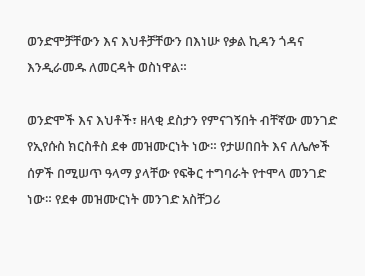ወንድሞቻቸውን እና እህቶቻቸውን በእነሡ የቃል ኪዳን ጎዳና እንዲራመዱ ለመርዳት ወስነዋል።

ወንድሞች እና እህቶች፣ ዘላቂ ደስታን የምናገኝበት ብቸኛው መንገድ የኢየሱስ ክርስቶስ ደቀ መዝሙርነት ነው። የታሠበበት እና ለሌሎች ሰዎች በሚሠጥ ዓላማ ያላቸው የፍቅር ተግባራት የተሞላ መንገድ ነው። የደቀ መዝሙርነት መንገድ አስቸጋሪ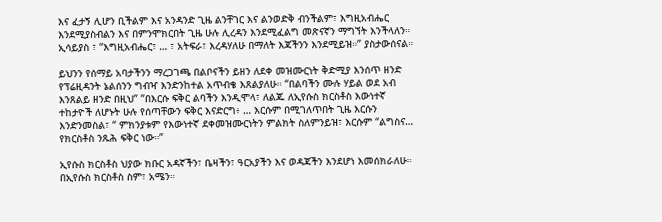እና ፈታኝ ሊሆን ቢችልም እና አንዳንድ ጊዜ ልንቸገር እና ልንወድቅ ብንችልም፣ እግዚአብሔር እንደሚያስብልን እና በምንሞክርበት ጊዜ ሁሉ ሊረዳን እንደሚፈልግ መጽናኛን ማግኘት እንችላለን። ኢሳይያስ ፣ “እግዚአብሔር፣ … ፣ አትፍራ፣ እረዳሃለሁ በማለት እጃችንን እንደሚይዝ።” ያስታውሰናል።

ይህንን የሰማይ አባታችንን ማረጋገጫ በልቦናችን ይዘን ለደቀ መዝሙርነት ቅድሚያ እንሰጥ ዘንድ የፕሬዚዳንት ኔልሰንን ግብዣ እንድንከተል አጥብቄ እጸልያለሁ። “በልባችን ሙሉ ሃይል ወደ አብ እንጸልይ ዘንድ በዚህ” ”በእርሱ ፍቅር ልባችን እንዲሞላ፣ ለልጁ ለኢየሱስ ክርስቶስ እውነተኛ ተከታዮች ለሆኑት ሁሉ የሰጣቸውን ፍቅር እናድርግ፥ … እርሱም በሚገለጥበት ጊዜ እርሱን እንድንመስል፣ “ ምክንያቱም የእውነተኛ ደቀመዝሙርነትን ምልክት ስለምንይዝ፣ እርሱም “ልግስና… የክርስቶስ ንጹሕ ፍቅር ነው።”

ኢየሱስ ክርስቶስ ህያው ክቡር አዳኛችን፣ ቤዛችን፣ ዓርአያችን እና ወዳጃችን እንደሆነ እመሰክራለሁ። በኢየሱስ ክርስቶስ ስም፣ አሜን።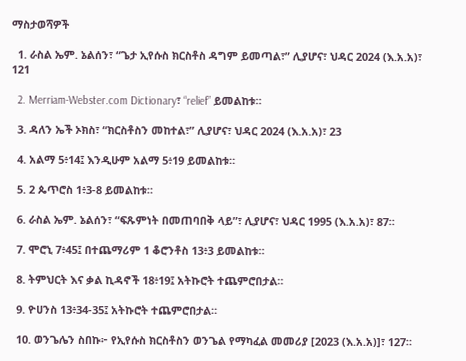ማስታወሻዎች

  1. ራስል ኤም. ኔልሰን፣ “ጌታ ኢየሱስ ክርስቶስ ዳግም ይመጣል፣” ሊያሆና፣ ህዳር 2024 (እ.አ.አ)፣ 121

  2. Merriam-Webster.com Dictionary፣ “relief” ይመልከቱ።

  3. ዳለን ኤች ኦክስ፣ “ክርስቶስን መከተል፣” ሊያሆና፣ ህዳር 2024 (እ.አ.አ)፣ 23

  4. አልማ 5፥14፤ እንዲሁም አልማ 5፥19 ይመልከቱ።

  5. 2 ጴጥሮስ 1፥3-8 ይመልከቱ።

  6. ራስል ኤም. ኔልሰን፣ “ፍጹምነት በመጠባበቅ ላይ”፣ ሊያሆና፣ ህዳር 1995 (እ.አ.አ)፣ 87።

  7. ሞሮኒ 7፥45፤ በተጨማሪም 1 ቆሮንቶስ 13፥3 ይመልከቱ።

  8. ትምህርት እና ቃል ኪዳኖች 18፥19፤ አትኩሮት ተጨምሮበታል።

  9. ዮሀንስ 13፥34-35፤ አትኩሮት ተጨምሮበታል።

  10. ወንጌሌን ስበኩ፦ የኢየሱስ ክርስቶስን ወንጌል የማካፈል መመሪያ [2023 (እ.አ.አ)]፣ 127።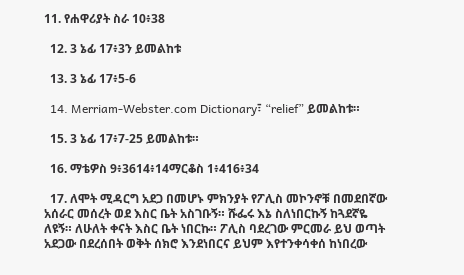11. የሐዋሪያት ስራ 10፥38

  12. 3 ኔፊ 17፥3ን ይመልከቱ

  13. 3 ኔፊ 17፥5-6

  14. Merriam-Webster.com Dictionary፣ “relief” ይመልከቱ።

  15. 3 ኔፊ 17፥7-25 ይመልከቱ።

  16. ማቴዎስ 9፥3614፥14ማርቆስ 1፥416፥34

  17. ለሞት ሚዳርግ አደጋ በመሆኑ ምክንያት የፖሊስ መኮንኖቹ በመደበኛው አሰራር መሰረት ወደ እስር ቤት አስገቡኝ። ሹፌሩ እኔ ስለነበርኩኝ ከጓደኛዬ ለዩኝ። ለሁለት ቀናት እስር ቤት ነበርኩ። ፖሊስ ባደረገው ምርመራ ይህ ወጣት አደጋው በደረሰበት ወቅት ሰክሮ እንደነበርና ይህም እየተንቀሳቀሰ ከነበረው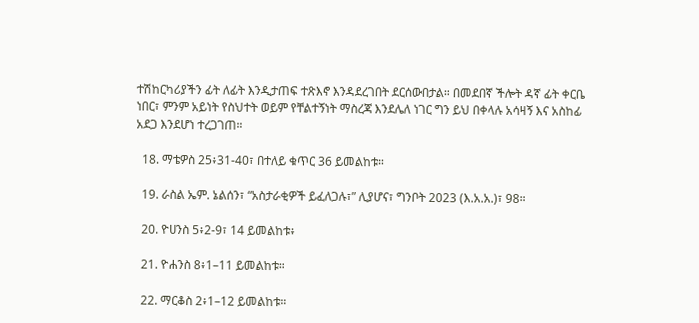ተሽከርካሪያችን ፊት ለፊት እንዲታጠፍ ተጽእኖ እንዳደረገበት ደርሰውበታል። በመደበኛ ችሎት ዳኛ ፊት ቀርቤ ነበር፣ ምንም አይነት የስህተት ወይም የቸልተኝነት ማስረጃ እንደሌለ ነገር ግን ይህ በቀላሉ አሳዛኝ እና አስከፊ አደጋ እንደሆነ ተረጋገጠ።

  18. ማቴዎስ 25፥31-40፣ በተለይ ቁጥር 36 ይመልከቱ።

  19. ራስል ኤም. ኔልሰን፣ “አስታራቂዎች ይፈለጋሉ፣” ሊያሆና፣ ግንቦት 2023 (እ.አ.አ.)፣ 98።

  20. ዮሀንስ 5፥2-9፣ 14 ይመልከቱ፥

  21. ዮሐንስ 8፥1–11 ይመልከቱ።

  22. ማርቆስ 2፥1–12 ይመልከቱ።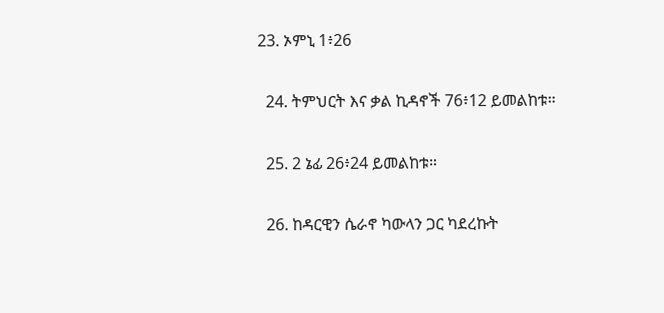23. ኦምኒ 1፥26

  24. ትምህርት እና ቃል ኪዳኖች 76፥12 ይመልከቱ።

  25. 2 ኔፊ 26፥24 ይመልከቱ።

  26. ከዳርዊን ሴራኖ ካውላን ጋር ካደረኩት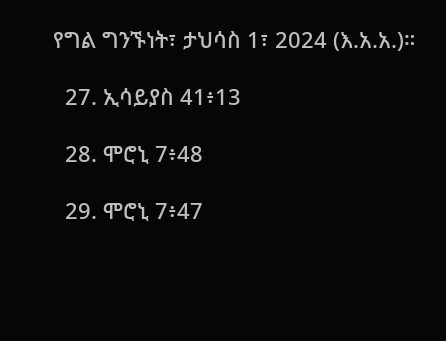የግል ግንኙነት፣ ታህሳስ 1፣ 2024 (እ.አ.አ.)።

  27. ኢሳይያስ 41፥13

  28. ሞሮኒ 7፥48

  29. ሞሮኒ 7፥47